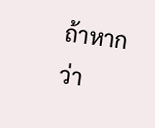ถ้าหากว่า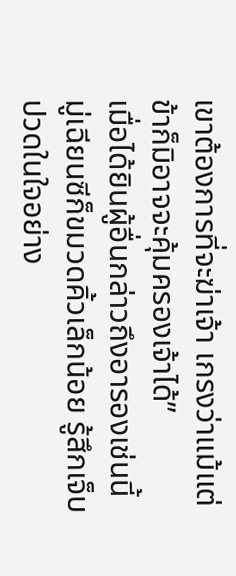เขาต้องการที่จะฆ่าเจ้า เกรงว่าแม้แต่ข้าก็มิอาจจะคุ้มครองเจ้าได้”
เมื่อได้ยินผู้อื่นกล่าวถึงอารองเช่นนี้ มู่เฉียนซีก็ขมวดคิ้วเล็กน้อย รู้สึกเจ็บปวดในใจอย่าง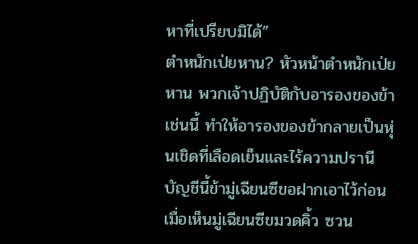หาที่เปรียบมิได้”
ตําหนักเป่ยหาน? หัวหน้าตำหนักเป่ยหาน พวกเจ้าปฏิบัติกับอารองของข้าเช่นนี้ ทําให้อารองของข้ากลายเป็นหุ่นเชิดที่เลือดเย็นและไร้ความปรานี บัญชีนี้ข้ามู่เฉียนซีขอฝากเอาไว้ก่อน
เมื่อเห็นมู่เฉียนซีขมวดคิ้ว ซวน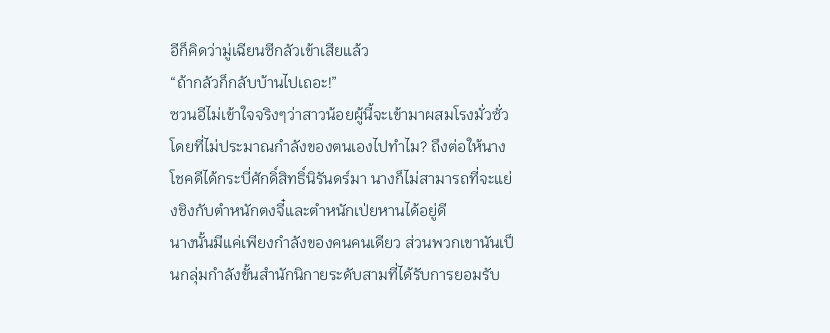อีก็คิดว่ามู่เฉียนซีกลัวเข้าเสียแล้ว
“ถ้ากลัวก็กลับบ้านไปเถอะ!”
ซวนอีไม่เข้าใจจริงๆว่าสาวน้อยผู้นี้จะเข้ามาผสมโรงมั่วซั่วโดยที่ไม่ประมาณกำลังของตนเองไปทำไม? ถึงต่อให้นางโชคดีได้กระบี่ศักดิ์สิทธิ์นิรันดร์มา นางก็ไม่สามารถที่จะแย่งชิงกับตำหนักตงจี๋และตำหนักเป่ยหานได้อยู่ดี
นางนั้นมีแค่เพียงกำลังของคนคนเดียว ส่วนพวกเขานันเป็นกลุ่มกำลังขั้นสำนักนิกายระดับสามที่ได้รับการยอมรับ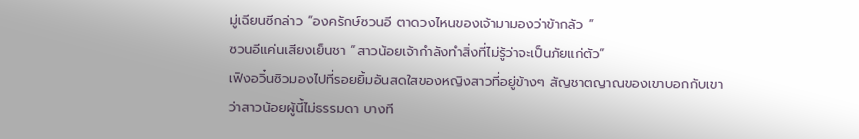มู่เฉียนซีกล่าว “องครักษ์ซวนอี ตาดวงไหนของเจ้ามามองว่าข้ากลัว ”
ซวนอีแค่นเสียงเย็นชา “สาวน้อยเจ้ากำลังทำสิ่งที่ไม่รู้ว่าจะเป็นภัยแก่ตัว”
เฟิงอวิ๋นซิวมองไปที่รอยยิ้มอันสดใสของหญิงสาวที่อยู่ข้างๆ สัญชาตญาณของเขาบอกกับเขาว่าสาวน้อยผู้นี้ไม่ธรรมดา บางที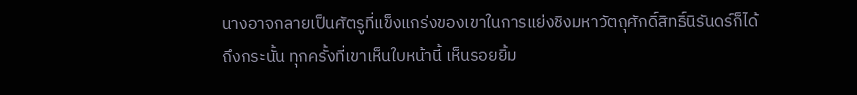นางอาจกลายเป็นศัตรูที่แข็งแกร่งของเขาในการแย่งชิงมหาวัตถุศักดิ์สิทธิ์นิรันดร์ก็ได้
ถึงกระนั้น ทุกครั้งที่เขาเห็นใบหน้านี้ เห็นรอยยิ้ม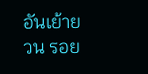อันเย้ายวน รอย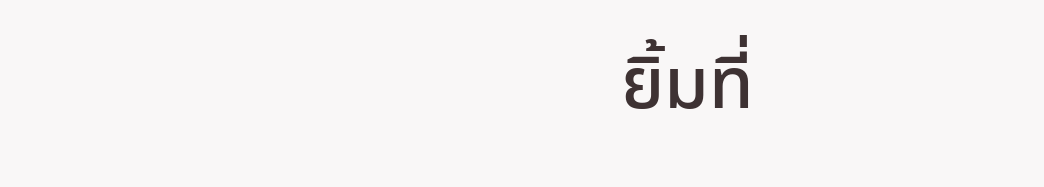ยิ้มที่